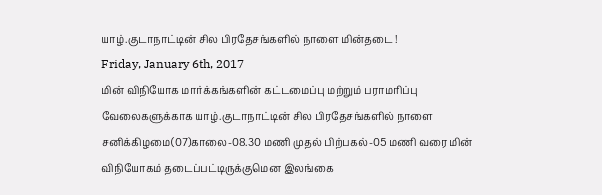யாழ்.குடாநாட்டின் சில பிரதேசங்களில் நாளை மின்தடை !
Friday, January 6th, 2017
மின் விநியோக மார்க்கங்களின் கட்டமைப்பு மற்றும் பராமரிப்பு வேலைகளுக்காக யாழ்.குடாநாட்டின் சில பிரதேசங்களில் நாளை சனிக்கிழமை(07)காலை-08.30 மணி முதல் பிற்பகல்-05 மணி வரை மின் விநியோகம் தடைப்பட்டிருக்குமென இலங்கை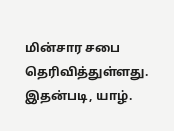மின்சார சபை தெரிவித்துள்ளது.
இதன்படி, யாழ்.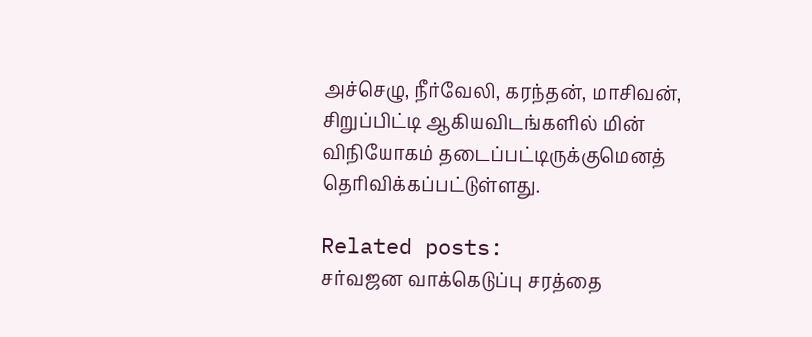அச்செழு, நீர்வேலி, கரந்தன், மாசிவன், சிறுப்பிட்டி ஆகியவிடங்களில் மின் விநியோகம் தடைப்பட்டிருக்குமெனத் தெரிவிக்கப்பட்டுள்ளது.

Related posts:
சர்வஜன வாக்கெடுப்பு சரத்தை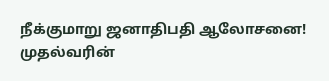நீக்குமாறு ஜனாதிபதி ஆலோசனை!
முதல்வரின்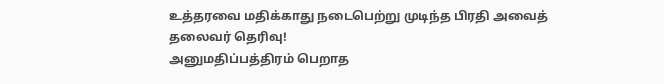உத்தரவை மதிக்காது நடைபெற்று முடிந்த பிரதி அவைத் தலைவர் தெரிவு!
அனுமதிப்பத்திரம் பெறாத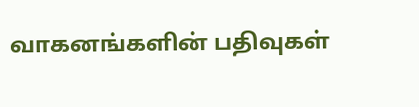வாகனங்களின் பதிவுகள்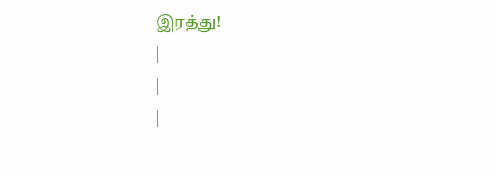இரத்து!
|
|
|